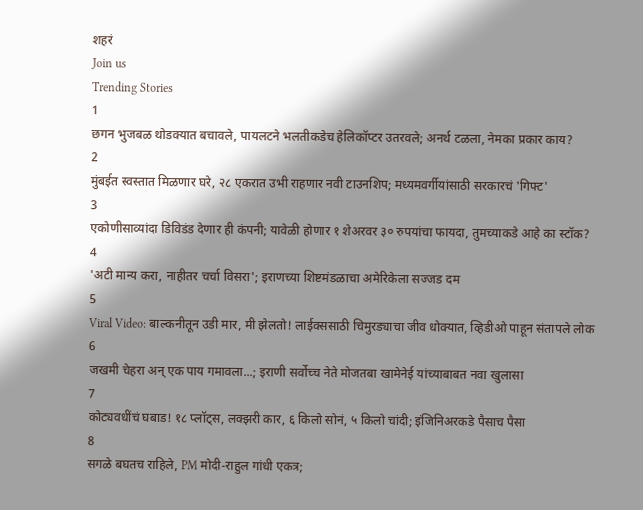शहरं
Join us
Trending Stories
1
छगन भुजबळ थोडक्यात बचावले, पायलटने भलतीकडेच हेलिकॉप्टर उतरवले; अनर्थ टळला, नेमका प्रकार काय?
2
मुंबईत स्वस्तात मिळणार घरे, २८ एकरात उभी राहणार नवी टाउनशिप; मध्यमवर्गीयांसाठी सरकारचं 'गिफ्ट'
3
एकोणीसाव्यांदा डिविडंड देणार ही कंपनी; यावेळी होणार १ शेअरवर ३० रुपयांचा फायदा, तुमच्याकडे आहे का स्टॉक?
4
'अटी मान्य करा, नाहीतर चर्चा विसरा'; इराणच्या शिष्टमंडळाचा अमेरिकेला सज्जड दम
5
Viral Video: बाल्कनीतून उडी मार, मी झेलतो! लाईक्ससाठी चिमुरड्याचा जीव धोक्यात, व्हिडीओ पाहून संतापले लोक
6
जखमी चेहरा अन् एक पाय गमावला...; इराणी सर्वोच्च नेते मोजतबा खामेनेई यांच्याबाबत नवा खुलासा
7
कोट्यवधींचं घबाड! १८ प्लॉट्स, लक्झरी कार, ६ किलो सोनं, ५ किलो चांदी; इंजिनिअरकडे पैसाच पैसा
8
सगळे बघतच राहिले, PM मोदी-राहुल गांधी एकत्र;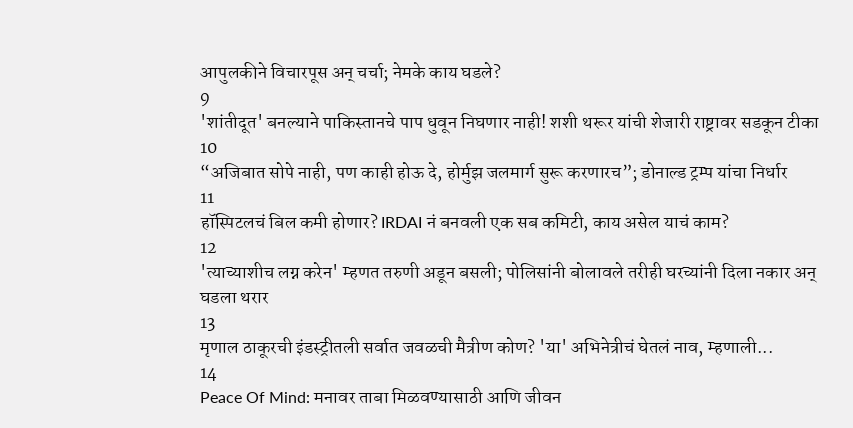आपुलकीने विचारपूस अन् चर्चा; नेमके काय घडले?
9
'शांतीदूत' बनल्याने पाकिस्तानचे पाप धुवून निघणार नाही! शशी थरूर यांची शेजारी राष्ट्रावर सडकून टीका
10
“अजिबात सोपे नाही, पण काही होऊ दे, होर्मुझ जलमार्ग सुरू करणारच”; डोनाल्ड ट्रम्प यांचा निर्धार
11
हॉस्पिटलचं बिल कमी होणार? IRDAI नं बनवली एक सब कमिटी, काय असेल याचं काम?
12
'त्याच्याशीच लग्न करेन' म्हणत तरुणी अडून बसली; पोलिसांनी बोलावले तरीही घरच्यांनी दिला नकार अन् घडला थरार
13
मृणाल ठाकूरची इंडस्ट्रीतली सर्वात जवळची मैत्रीण कोण? 'या' अभिनेत्रीचं घेतलं नाव, म्हणाली...
14
Peace Of Mind: मनावर ताबा मिळवण्यासाठी आणि जीवन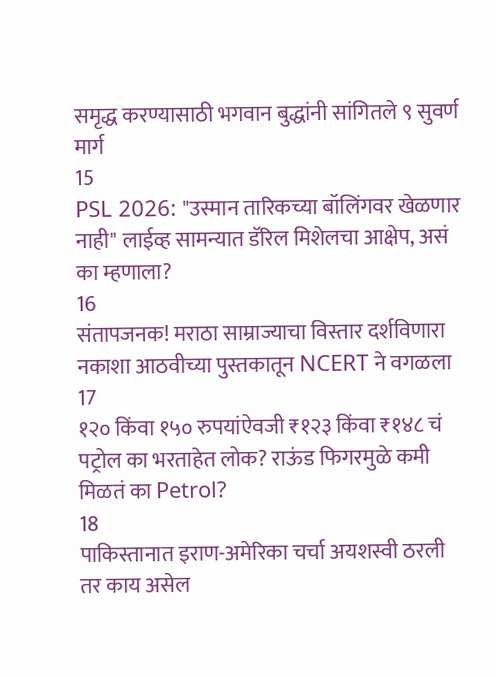समृद्ध करण्यासाठी भगवान बुद्धांनी सांगितले ९ सुवर्ण मार्ग
15
PSL 2026: "उस्मान तारिकच्या बॉलिंगवर खेळणार नाही" लाईव्ह सामन्यात डॅरिल मिशेलचा आक्षेप, असं का म्हणाला?
16
संतापजनक! मराठा साम्राज्याचा विस्तार दर्शविणारा नकाशा आठवीच्या पुस्तकातून NCERT ने वगळला
17
१२० किंवा १५० रुपयांऐवजी ₹१२३ किंवा ₹१४८ चं पट्रोल का भरताहेत लोक? राऊंड फिगरमुळे कमी मिळतं का Petrol?
18
पाकिस्तानात इराण-अमेरिका चर्चा अयशस्वी ठरली तर काय असेल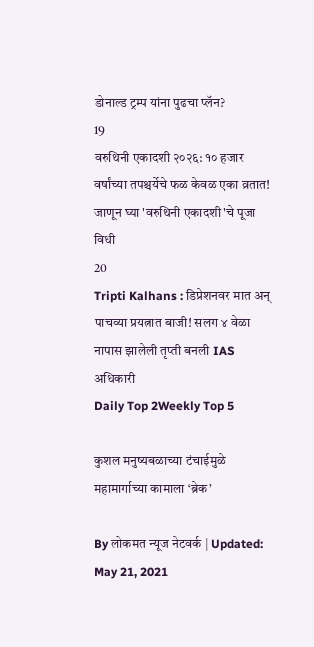डोनाल्ड ट्रम्प यांना पुढचा प्लॅन?
19
वरुथिनी एकादशी २०२६: १० हजार वर्षांच्या तपश्चर्येचे फळ केवळ एका व्रतात! जाणून घ्या 'वरुथिनी एकादशी'चे पूजा विधी
20
Tripti Kalhans : डिप्रेशनवर मात अन् पाचव्या प्रयत्नात बाजी! सलग ४ वेळा नापास झालेली तृप्ती बनली IAS अधिकारी
Daily Top 2Weekly Top 5

कुशल मनुष्यबळाच्या टंचाईमुळे महामार्गाच्या कामाला ‘ब्रेक’

By लोकमत न्यूज नेटवर्क | Updated: May 21, 2021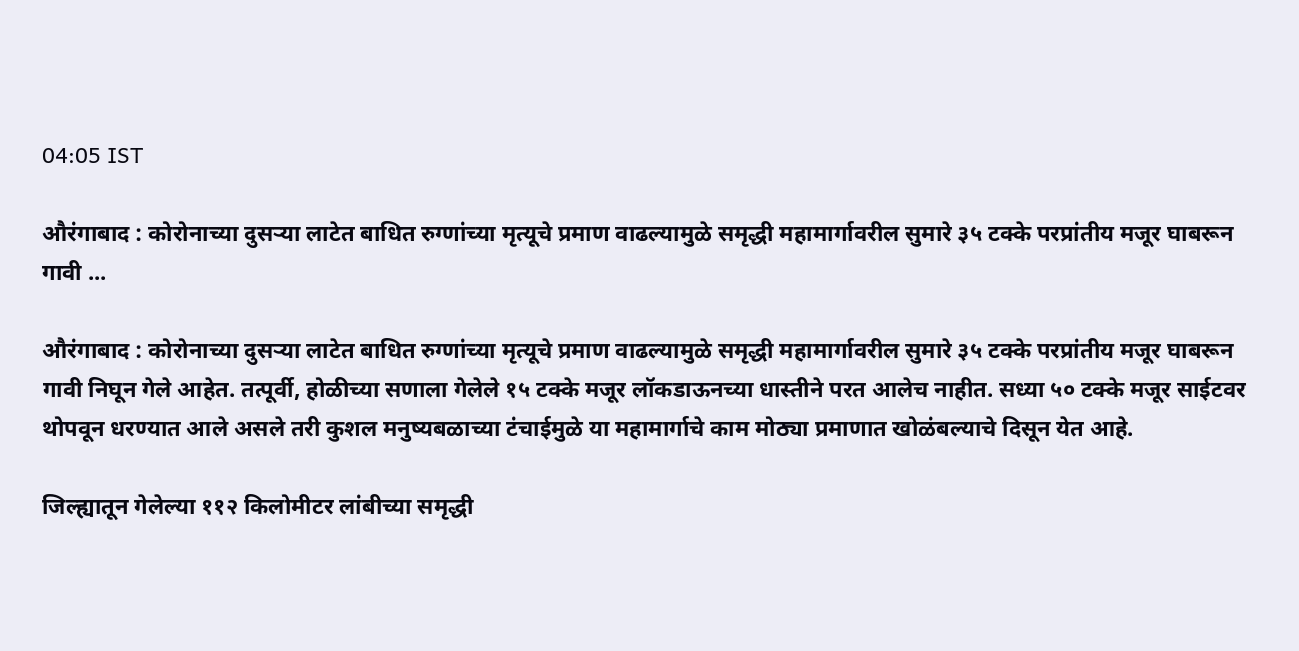04:05 IST

औरंगाबाद : कोरोनाच्या दुसऱ्या लाटेत बाधित रुग्णांच्या मृत्यूचे प्रमाण वाढल्यामुळे समृद्धी महामार्गावरील सुमारे ३५ टक्के परप्रांतीय मजूर घाबरून गावी ...

औरंगाबाद : कोरोनाच्या दुसऱ्या लाटेत बाधित रुग्णांच्या मृत्यूचे प्रमाण वाढल्यामुळे समृद्धी महामार्गावरील सुमारे ३५ टक्के परप्रांतीय मजूर घाबरून गावी निघून गेले आहेत. तत्पूर्वी, होळीच्या सणाला गेलेले १५ टक्के मजूर लॉकडाऊनच्या धास्तीने परत आलेच नाहीत. सध्या ५० टक्के मजूर साईटवर थोपवून धरण्यात आले असले तरी कुशल मनुष्यबळाच्या टंचाईमुळे या महामार्गाचे काम मोठ्या प्रमाणात खोळंबल्याचे दिसून येत आहे.

जिल्ह्यातून गेलेल्या ११२ किलोमीटर लांबीच्या समृद्धी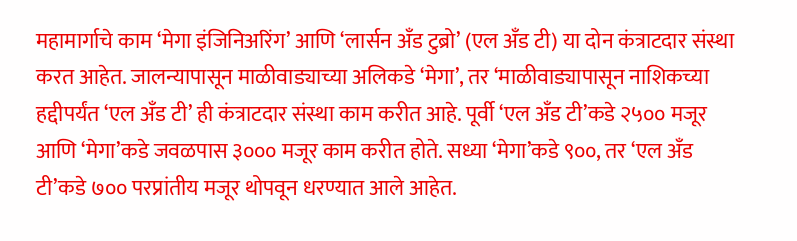महामार्गाचे काम ‘मेगा इंजिनिअरिंग’ आणि ‘लार्सन अँड टुब्रो’ (एल अँड टी) या दोन कंत्राटदार संस्था करत आहेत. जालन्यापासून माळीवाड्याच्या अलिकडे ‘मेगा’, तर ‘माळीवाड्यापासून नाशिकच्या हद्दीपर्यंत ‘एल अँड टी’ ही कंत्राटदार संस्था काम करीत आहे. पूर्वी ‘एल अँड टी’कडे २५०० मजूर आणि ‘मेगा’कडे जवळपास ३००० मजूर काम करीत होते. सध्या ‘मेगा’कडे ९००, तर ‘एल अँड टी’कडे ७०० परप्रांतीय मजूर थोपवून धरण्यात आले आहेत.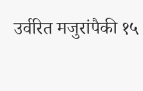उर्वरित मजुरांपैकी १५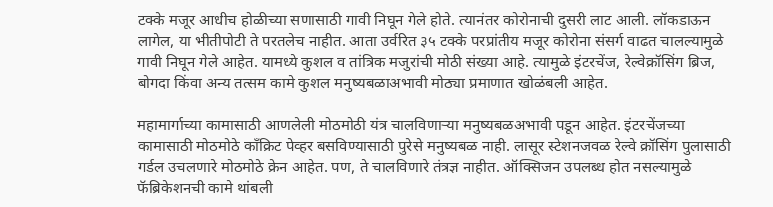टक्के मजूर आधीच होळीच्या सणासाठी गावी निघून गेले होते. त्यानंतर कोरोनाची दुसरी लाट आली. लॉकडाऊन लागेल, या भीतीपोटी ते परतलेच नाहीत. आता उर्वरित ३५ टक्के परप्रांतीय मजूर कोरोना संसर्ग वाढत चालल्यामुळे गावी निघून गेले आहेत. यामध्ये कुशल व तांत्रिक मजुरांची मोठी संख्या आहे. त्यामुळे इंटरचेंज, रेल्वेक्रॉसिंग ब्रिज, बोगदा किंवा अन्य तत्सम कामे कुशल मनुष्यबळाअभावी मोठ्या प्रमाणात खोळंबली आहेत.

महामार्गाच्या कामासाठी आणलेली मोठमोठी यंत्र चालविणाऱ्या मनुष्यबळअभावी पडून आहेत. इंटरचेंजच्या कामासाठी मोठमोठे काँक्रिट पेव्हर बसविण्यासाठी पुरेसे मनुष्यबळ नाही. लासूर स्टेशनजवळ रेल्वे क्रॉसिंग पुलासाठी गर्डल उचलणारे मोठमोठे क्रेन आहेत. पण, ते चालविणारे तंत्रज्ञ नाहीत. ऑक्सिजन उपलब्ध होत नसल्यामुळे फॅब्रिकेशनची कामे थांबली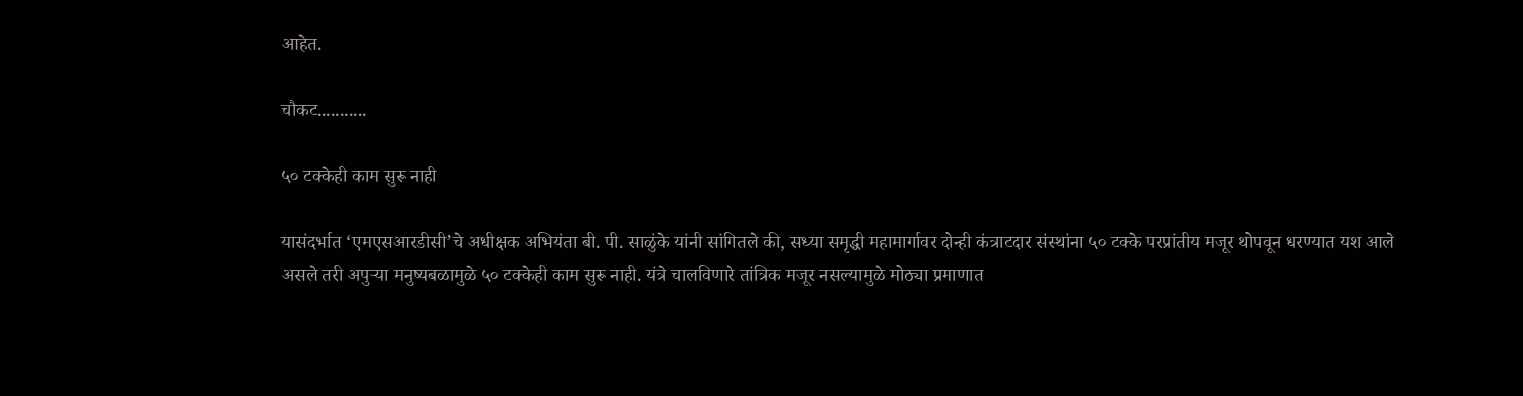आहेत.

चौकट...........

५० टक्केही काम सुरू नाही

यासंदर्भात ‘एमएसआरडीसी’चे अधीक्षक अभियंता बी. पी. साळुंके यांनी सांगितले की, सध्या समृद्धी महामार्गावर दोन्ही कंत्राटदार संस्थांना ५० टक्के परप्रांतीय मजूर थोपवून धरण्यात यश आले असले तरी अपुऱ्या मनुष्यबळामुळे ५० टक्केही काम सुरू नाही. यंत्रे चालविणारे तांत्रिक मजूर नसल्यामुळे मोठ्या प्रमाणात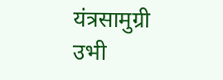यंत्रसामुग्री उभी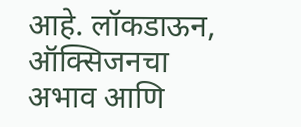आहे. लॉकडाऊन, ऑक्सिजनचा अभाव आणि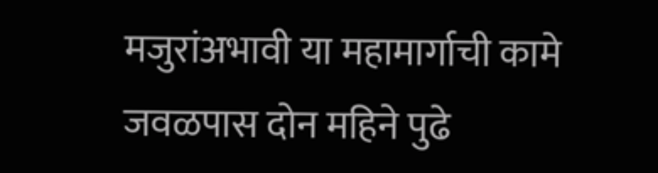मजुरांअभावी या महामार्गाची कामे जवळपास दोन महिने पुढे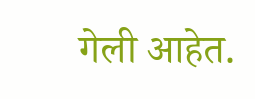गेली आहेत.